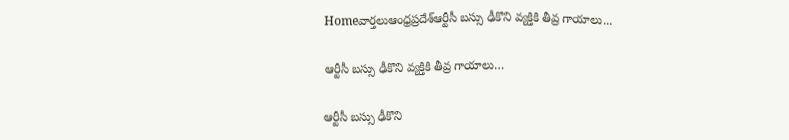Homeవార్తలుఆంధ్రప్రదేశ్‌ఆర్టీసీ బస్సు ఢీకొని వ్యక్తికి తీవ్ర గాయాలు...

ఆర్టీసీ బస్సు ఢీకొని వ్యక్తికి తీవ్ర గాయాలు…

ఆర్టీసీ బస్సు ఢీకొని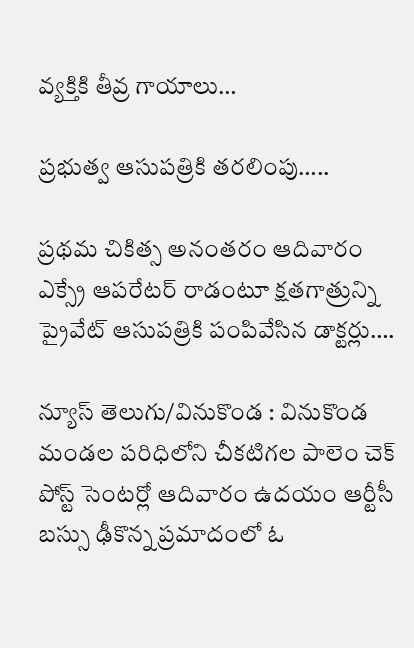వ్యక్తికి తీవ్ర గాయాలు…

ప్రభుత్వ ఆసుపత్రికి తరలింపు…..

ప్రథమ చికిత్స అనంతరం ఆదివారం ఎక్స్రే ఆపరేటర్ రాడంటూ క్షతగాత్రున్ని ప్రైవేట్ ఆసుపత్రికి పంపివేసిన డాక్టర్లు….

న్యూస్ తెలుగు/వినుకొండ : వినుకొండ మండల పరిధిలోని చీకటిగల పాలెం చెక్ పోస్ట్ సెంటర్లో ఆదివారం ఉదయం ఆర్టీసీ బస్సు ఢీకొన్న ప్రమాదంలో ఓ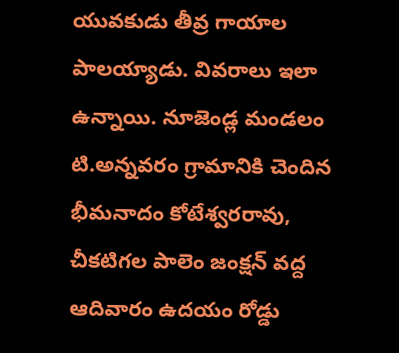యువకుడు తీవ్ర గాయాల పాలయ్యాడు. వివరాలు ఇలా ఉన్నాయి. నూజెండ్ల మండలం టి.అన్నవరం గ్రామానికి చెందిన భీమనాదం కోటేశ్వరరావు, చీకటిగల పాలెం జంక్షన్ వద్ద ఆదివారం ఉదయం రోడ్డు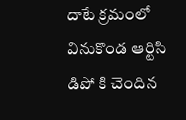దాటే క్రమంలో వినుకొండ ఆర్టిసి డిపో కి చెందిన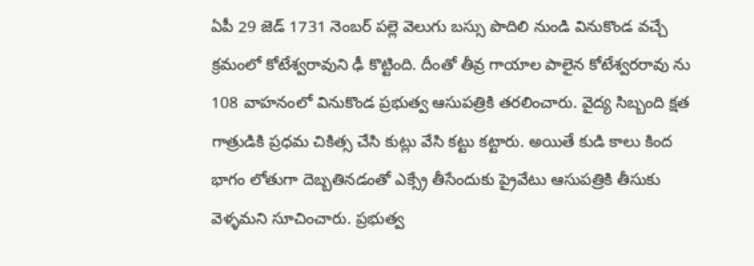ఏపీ 29 జెడ్ 1731 నెంబర్ పల్లె వెలుగు బస్సు పొదిలి నుండి వినుకొండ వచ్చే క్రమంలో కోటేశ్వరావుని ఢీ కొట్టింది. దీంతో తీవ్ర గాయాల పాలైన కోటేశ్వరరావు ను 108 వాహనంలో వినుకొండ ప్రభుత్వ ఆసుపత్రికి తరలించారు. వైద్య సిబ్బంది క్షత గాత్రుడికి ప్రధమ చికిత్స చేసి కుట్లు వేసి కట్టు కట్టారు. అయితే కుడి కాలు కింద భాగం లోతుగా దెబ్బతినడంతో ఎక్స్రే తీసేందుకు ప్రైవేటు ఆసుపత్రికి తీసుకు వెళ్ళమని సూచించారు. ప్రభుత్వ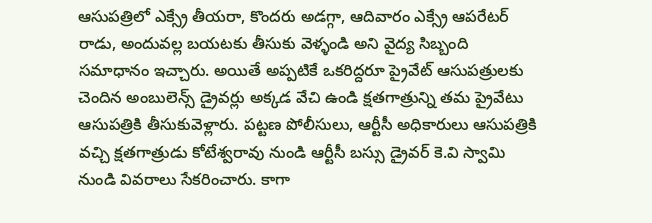ఆసుపత్రిలో ఎక్స్రే తీయరా, కొందరు అడగ్గా, ఆదివారం ఎక్స్రే ఆపరేటర్ రాడు, అందువల్ల బయటకు తీసుకు వెళ్ళండి అని వైద్య సిబ్బంది సమాధానం ఇచ్చారు. అయితే అప్పటికే ఒకరిద్దరూ ప్రైవేట్ ఆసుపత్రులకు చెందిన అంబులెన్స్ డ్రైవర్లు అక్కడ వేచి ఉండి క్షతగాత్రున్ని తమ ప్రైవేటు ఆసుపత్రికి తీసుకువెళ్లారు. పట్టణ పోలీసులు, ఆర్టీసీ అధికారులు ఆసుపత్రికి వచ్చి క్షతగాత్రుడు కోటేశ్వరావు నుండి ఆర్టీసీ బస్సు డ్రైవర్ కె.వి స్వామి నుండి వివరాలు సేకరించారు. కాగా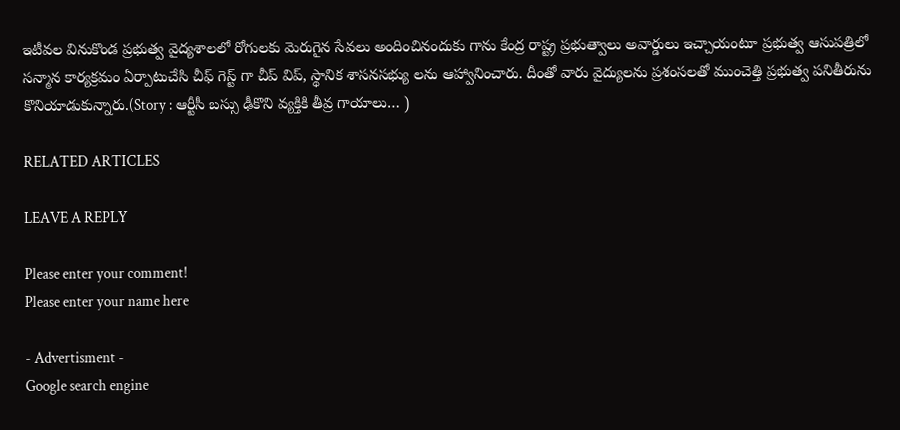ఇటీవల వినుకొండ ప్రభుత్వ వైద్యశాలలో రోగులకు మెరుగైన సేవలు అందించినందుకు గాను కేంద్ర రాష్ట్ర ప్రభుత్వాలు అవార్డులు ఇచ్చాయంటూ ప్రభుత్వ ఆసుపత్రిలో సన్మాన కార్యక్రమం ఏర్పాటుచేసి చీఫ్ గెస్ట్ గా చీప్ విప్, స్థానిక శాసనసభ్యు లను ఆహ్వానించారు. దీంతో వారు వైద్యులను ప్రశంసలతో ముంచెత్తి ప్రభుత్వ పనితీరును కొనియాడుకున్నారు.(Story : ఆర్టీసీ బస్సు ఢీకొని వ్యక్తికి తీవ్ర గాయాలు… )

RELATED ARTICLES

LEAVE A REPLY

Please enter your comment!
Please enter your name here

- Advertisment -
Google search engine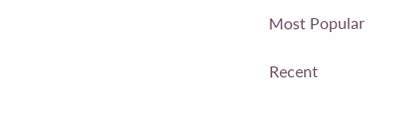Most Popular

Recent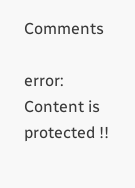Comments

error: Content is protected !!